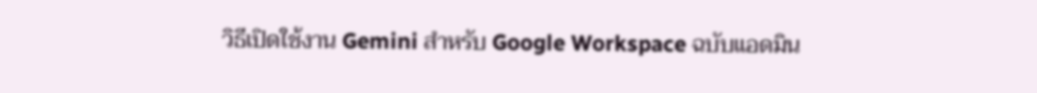วิธีเปิดใช้งาน Gemini สำหรับ Google Workspace ฉบับแอดมิน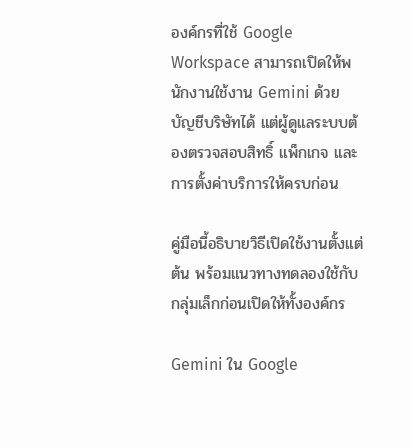องค์กรที่ใช้ Google Workspace สามารถเปิดให้พนักงานใช้งาน Gemini ด้วยบัญชีบริษัทได้ แต่ผู้ดูแลระบบต้องตรวจสอบสิทธิ์ แพ็กเกจ และการตั้งค่าบริการให้ครบก่อน

คู่มือนี้อธิบายวิธีเปิดใช้งานตั้งแต่ต้น พร้อมแนวทางทดลองใช้กับกลุ่มเล็กก่อนเปิดให้ทั้งองค์กร

Gemini ใน Google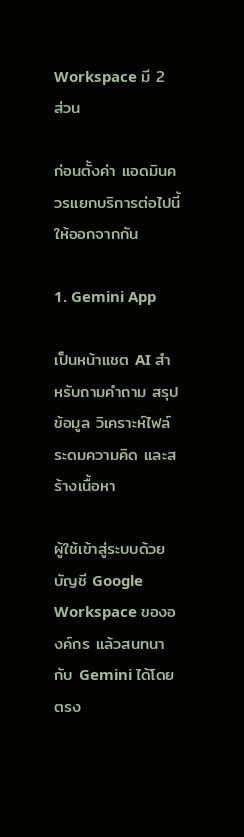Workspace มี 2 ส่วน

ก่อนตั้งค่า แอดมินควรแยกบริการต่อไปนี้ให้ออกจากกัน

1. Gemini App

เป็นหน้าแชต AI สำหรับถามคำถาม สรุปข้อมูล วิเคราะห์ไฟล์ ระดมความคิด และสร้างเนื้อหา

ผู้ใช้เข้าสู่ระบบด้วยบัญชี Google Workspace ขององค์กร แล้วสนทนากับ Gemini ได้โดยตรง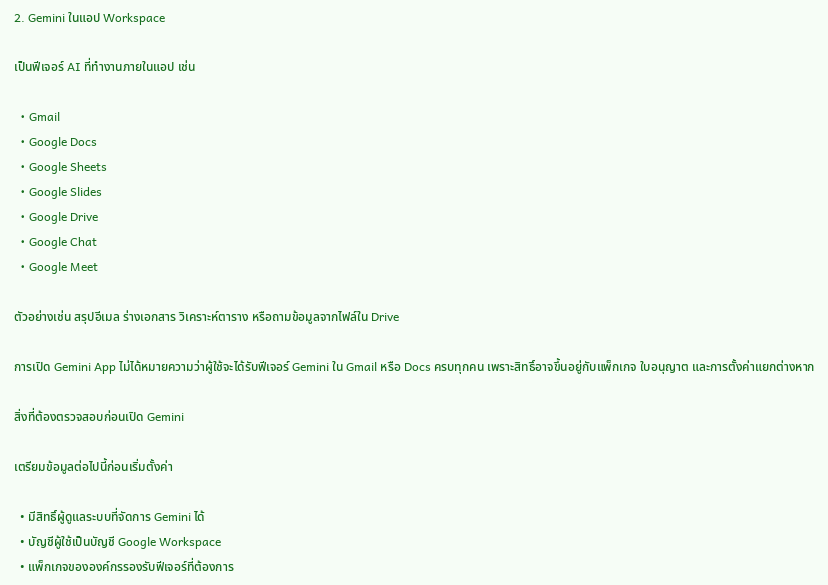2. Gemini ในแอป Workspace

เป็นฟีเจอร์ AI ที่ทำงานภายในแอป เช่น

  • Gmail
  • Google Docs
  • Google Sheets
  • Google Slides
  • Google Drive
  • Google Chat
  • Google Meet

ตัวอย่างเช่น สรุปอีเมล ร่างเอกสาร วิเคราะห์ตาราง หรือถามข้อมูลจากไฟล์ใน Drive

การเปิด Gemini App ไม่ได้หมายความว่าผู้ใช้จะได้รับฟีเจอร์ Gemini ใน Gmail หรือ Docs ครบทุกคน เพราะสิทธิ์อาจขึ้นอยู่กับแพ็กเกจ ใบอนุญาต และการตั้งค่าแยกต่างหาก

สิ่งที่ต้องตรวจสอบก่อนเปิด Gemini

เตรียมข้อมูลต่อไปนี้ก่อนเริ่มตั้งค่า

  • มีสิทธิ์ผู้ดูแลระบบที่จัดการ Gemini ได้
  • บัญชีผู้ใช้เป็นบัญชี Google Workspace
  • แพ็กเกจขององค์กรรองรับฟีเจอร์ที่ต้องการ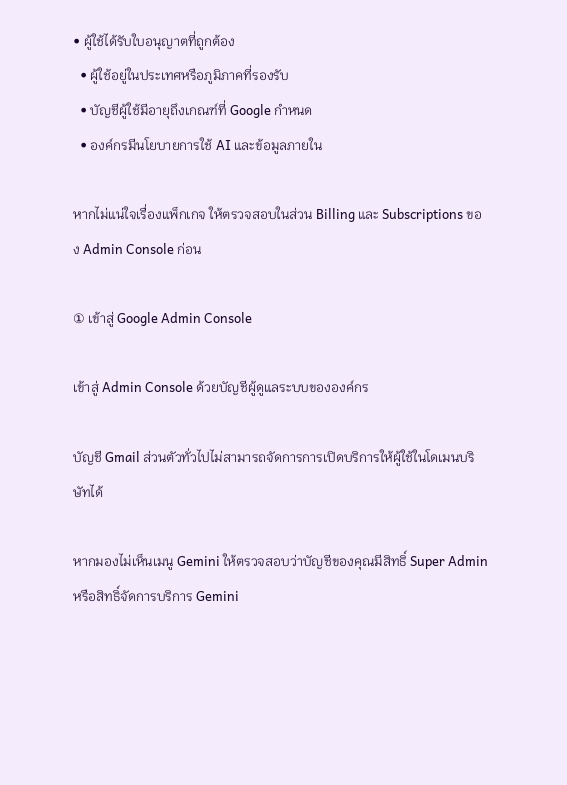• ผู้ใช้ได้รับใบอนุญาตที่ถูกต้อง
  • ผู้ใช้อยู่ในประเทศหรือภูมิภาคที่รองรับ
  • บัญชีผู้ใช้มีอายุถึงเกณฑ์ที่ Google กำหนด
  • องค์กรมีนโยบายการใช้ AI และข้อมูลภายใน

หากไม่แน่ใจเรื่องแพ็กเกจ ให้ตรวจสอบในส่วน Billing และ Subscriptions ของ Admin Console ก่อน

① เข้าสู่ Google Admin Console

เข้าสู่ Admin Console ด้วยบัญชีผู้ดูแลระบบขององค์กร

บัญชี Gmail ส่วนตัวทั่วไปไม่สามารถจัดการการเปิดบริการให้ผู้ใช้ในโดเมนบริษัทได้

หากมองไม่เห็นเมนู Gemini ให้ตรวจสอบว่าบัญชีของคุณมีสิทธิ์ Super Admin หรือสิทธิ์จัดการบริการ Gemini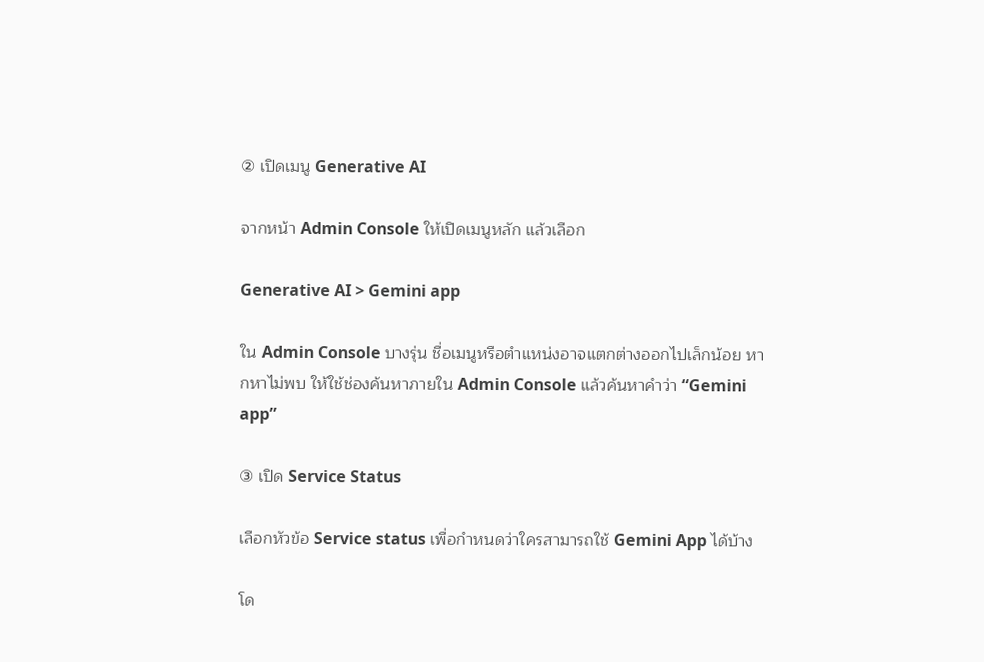② เปิดเมนู Generative AI

จากหน้า Admin Console ให้เปิดเมนูหลัก แล้วเลือก

Generative AI > Gemini app

ใน Admin Console บางรุ่น ชื่อเมนูหรือตำแหน่งอาจแตกต่างออกไปเล็กน้อย หากหาไม่พบ ให้ใช้ช่องค้นหาภายใน Admin Console แล้วค้นหาคำว่า “Gemini app”

③ เปิด Service Status

เลือกหัวข้อ Service status เพื่อกำหนดว่าใครสามารถใช้ Gemini App ได้บ้าง

โด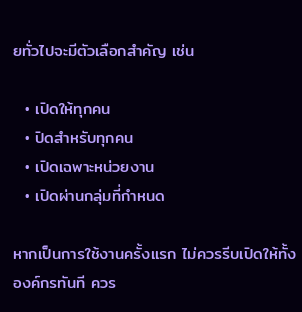ยทั่วไปจะมีตัวเลือกสำคัญ เช่น

  • เปิดให้ทุกคน
  • ปิดสำหรับทุกคน
  • เปิดเฉพาะหน่วยงาน
  • เปิดผ่านกลุ่มที่กำหนด

หากเป็นการใช้งานครั้งแรก ไม่ควรรีบเปิดให้ทั้งองค์กรทันที ควร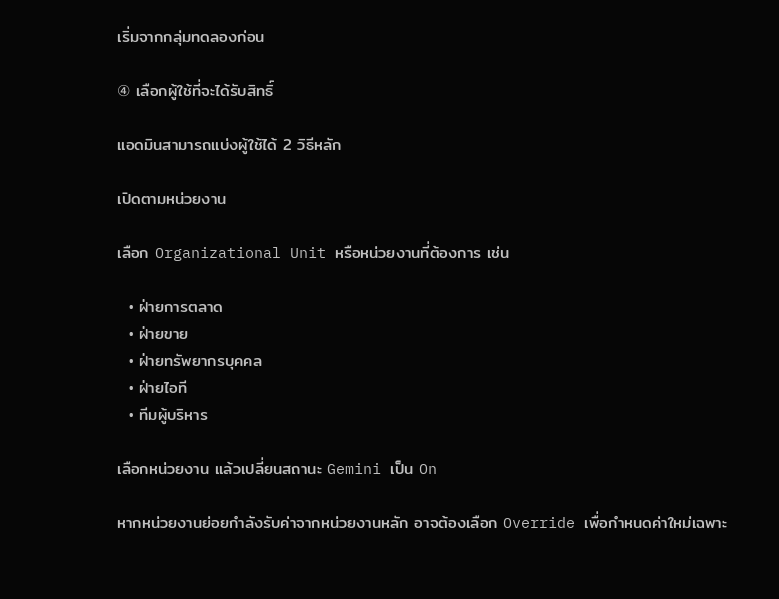เริ่มจากกลุ่มทดลองก่อน

④ เลือกผู้ใช้ที่จะได้รับสิทธิ์

แอดมินสามารถแบ่งผู้ใช้ได้ 2 วิธีหลัก

เปิดตามหน่วยงาน

เลือก Organizational Unit หรือหน่วยงานที่ต้องการ เช่น

  • ฝ่ายการตลาด
  • ฝ่ายขาย
  • ฝ่ายทรัพยากรบุคคล
  • ฝ่ายไอที
  • ทีมผู้บริหาร

เลือกหน่วยงาน แล้วเปลี่ยนสถานะ Gemini เป็น On

หากหน่วยงานย่อยกำลังรับค่าจากหน่วยงานหลัก อาจต้องเลือก Override เพื่อกำหนดค่าใหม่เฉพาะ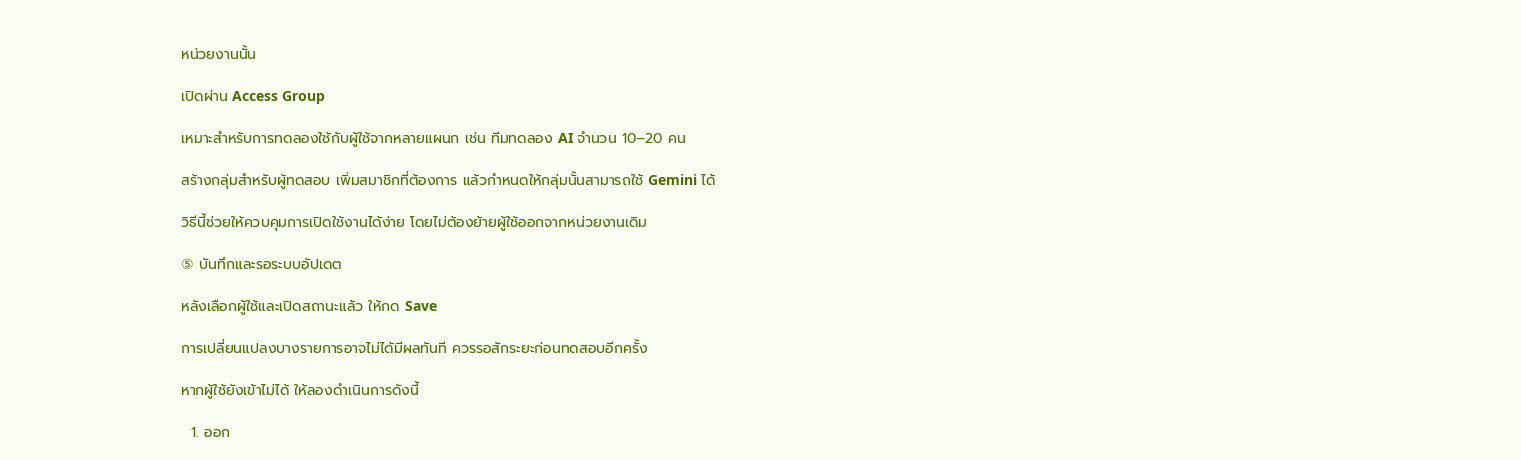หน่วยงานนั้น

เปิดผ่าน Access Group

เหมาะสำหรับการทดลองใช้กับผู้ใช้จากหลายแผนก เช่น ทีมทดลอง AI จำนวน 10–20 คน

สร้างกลุ่มสำหรับผู้ทดสอบ เพิ่มสมาชิกที่ต้องการ แล้วกำหนดให้กลุ่มนั้นสามารถใช้ Gemini ได้

วิธีนี้ช่วยให้ควบคุมการเปิดใช้งานได้ง่าย โดยไม่ต้องย้ายผู้ใช้ออกจากหน่วยงานเดิม

⑤ บันทึกและรอระบบอัปเดต

หลังเลือกผู้ใช้และเปิดสถานะแล้ว ให้กด Save

การเปลี่ยนแปลงบางรายการอาจไม่ได้มีผลทันที ควรรอสักระยะก่อนทดสอบอีกครั้ง

หากผู้ใช้ยังเข้าไม่ได้ ให้ลองดำเนินการดังนี้

  1. ออก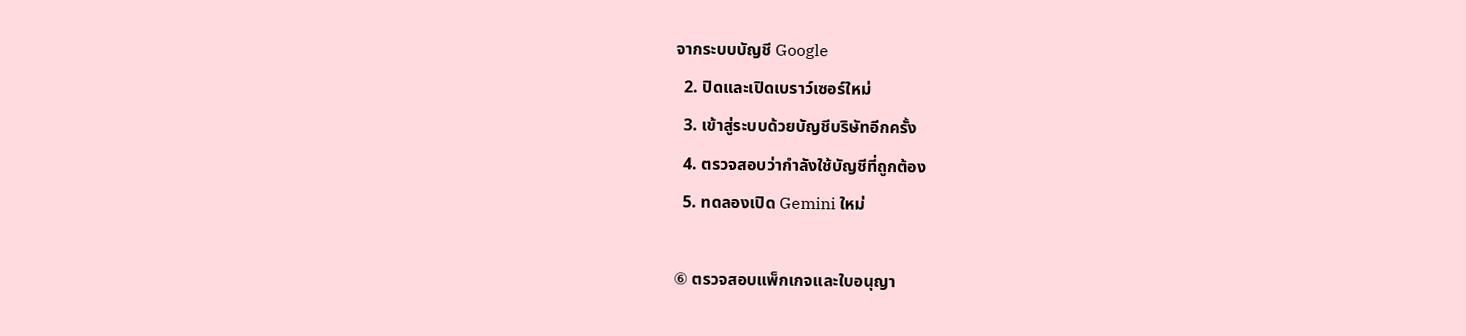จากระบบบัญชี Google
  2. ปิดและเปิดเบราว์เซอร์ใหม่
  3. เข้าสู่ระบบด้วยบัญชีบริษัทอีกครั้ง
  4. ตรวจสอบว่ากำลังใช้บัญชีที่ถูกต้อง
  5. ทดลองเปิด Gemini ใหม่

⑥ ตรวจสอบแพ็กเกจและใบอนุญา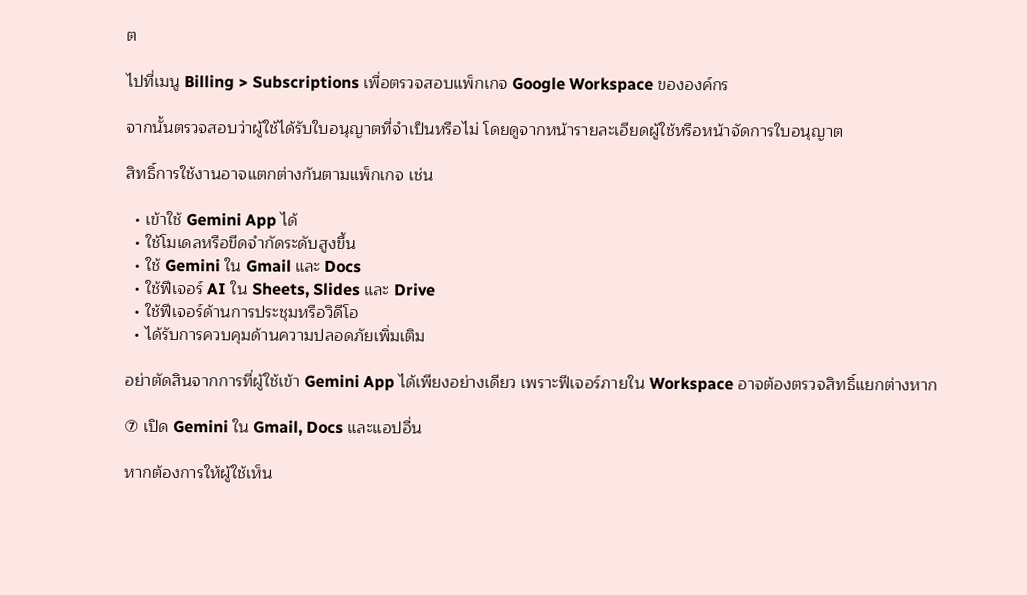ต

ไปที่เมนู Billing > Subscriptions เพื่อตรวจสอบแพ็กเกจ Google Workspace ขององค์กร

จากนั้นตรวจสอบว่าผู้ใช้ได้รับใบอนุญาตที่จำเป็นหรือไม่ โดยดูจากหน้ารายละเอียดผู้ใช้หรือหน้าจัดการใบอนุญาต

สิทธิ์การใช้งานอาจแตกต่างกันตามแพ็กเกจ เช่น

  • เข้าใช้ Gemini App ได้
  • ใช้โมเดลหรือขีดจำกัดระดับสูงขึ้น
  • ใช้ Gemini ใน Gmail และ Docs
  • ใช้ฟีเจอร์ AI ใน Sheets, Slides และ Drive
  • ใช้ฟีเจอร์ด้านการประชุมหรือวิดีโอ
  • ได้รับการควบคุมด้านความปลอดภัยเพิ่มเติม

อย่าตัดสินจากการที่ผู้ใช้เข้า Gemini App ได้เพียงอย่างเดียว เพราะฟีเจอร์ภายใน Workspace อาจต้องตรวจสิทธิ์แยกต่างหาก

⑦ เปิด Gemini ใน Gmail, Docs และแอปอื่น

หากต้องการให้ผู้ใช้เห็น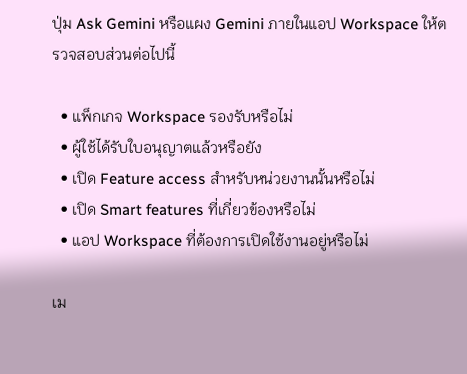ปุ่ม Ask Gemini หรือแผง Gemini ภายในแอป Workspace ให้ตรวจสอบส่วนต่อไปนี้

  • แพ็กเกจ Workspace รองรับหรือไม่
  • ผู้ใช้ได้รับใบอนุญาตแล้วหรือยัง
  • เปิด Feature access สำหรับหน่วยงานนั้นหรือไม่
  • เปิด Smart features ที่เกี่ยวข้องหรือไม่
  • แอป Workspace ที่ต้องการเปิดใช้งานอยู่หรือไม่

เม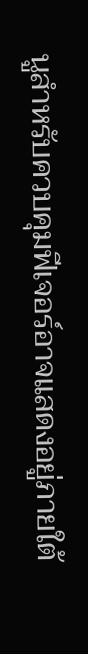นูสำหรับควบคุมฟีเจอร์อาจแสดงอยู่ภายใต้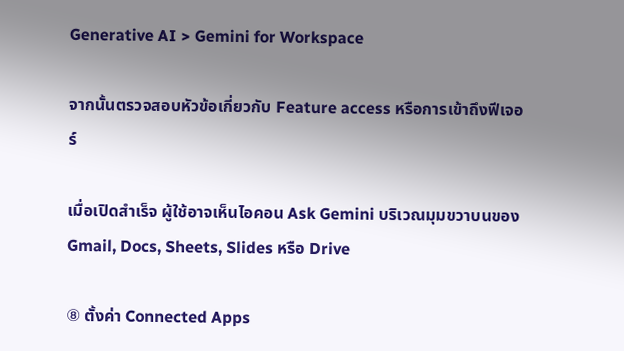Generative AI > Gemini for Workspace

จากนั้นตรวจสอบหัวข้อเกี่ยวกับ Feature access หรือการเข้าถึงฟีเจอร์

เมื่อเปิดสำเร็จ ผู้ใช้อาจเห็นไอคอน Ask Gemini บริเวณมุมขวาบนของ Gmail, Docs, Sheets, Slides หรือ Drive

⑧ ตั้งค่า Connected Apps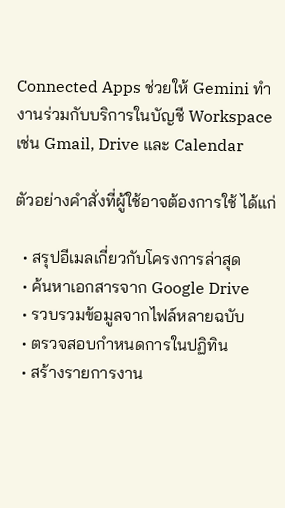Connected Apps ช่วยให้ Gemini ทำงานร่วมกับบริการในบัญชี Workspace เช่น Gmail, Drive และ Calendar

ตัวอย่างคำสั่งที่ผู้ใช้อาจต้องการใช้ ได้แก่

  • สรุปอีเมลเกี่ยวกับโครงการล่าสุด
  • ค้นหาเอกสารจาก Google Drive
  • รวบรวมข้อมูลจากไฟล์หลายฉบับ
  • ตรวจสอบกำหนดการในปฏิทิน
  • สร้างรายการงาน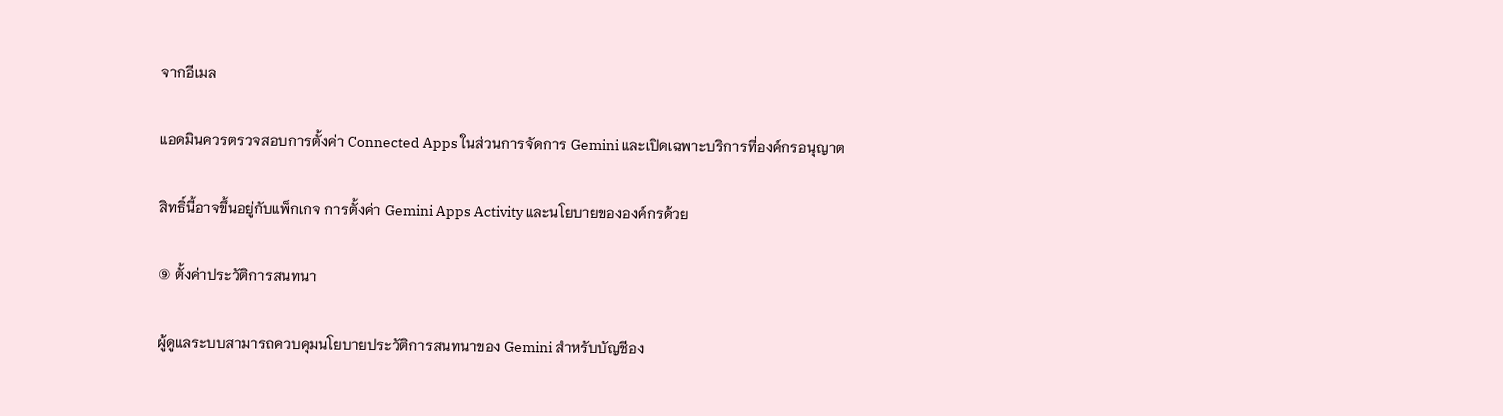จากอีเมล

แอดมินควรตรวจสอบการตั้งค่า Connected Apps ในส่วนการจัดการ Gemini และเปิดเฉพาะบริการที่องค์กรอนุญาต

สิทธิ์นี้อาจขึ้นอยู่กับแพ็กเกจ การตั้งค่า Gemini Apps Activity และนโยบายขององค์กรด้วย

⑨ ตั้งค่าประวัติการสนทนา

ผู้ดูแลระบบสามารถควบคุมนโยบายประวัติการสนทนาของ Gemini สำหรับบัญชีอง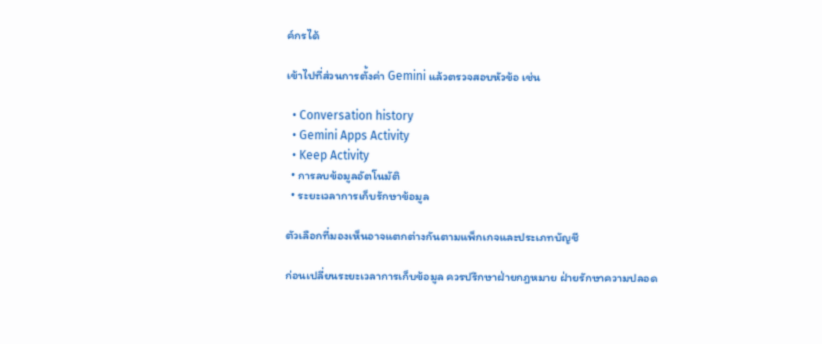ค์กรได้

เข้าไปที่ส่วนการตั้งค่า Gemini แล้วตรวจสอบหัวข้อ เช่น

  • Conversation history
  • Gemini Apps Activity
  • Keep Activity
  • การลบข้อมูลอัตโนมัติ
  • ระยะเวลาการเก็บรักษาข้อมูล

ตัวเลือกที่มองเห็นอาจแตกต่างกันตามแพ็กเกจและประเภทบัญชี

ก่อนเปลี่ยนระยะเวลาการเก็บข้อมูล ควรปรึกษาฝ่ายกฎหมาย ฝ่ายรักษาความปลอด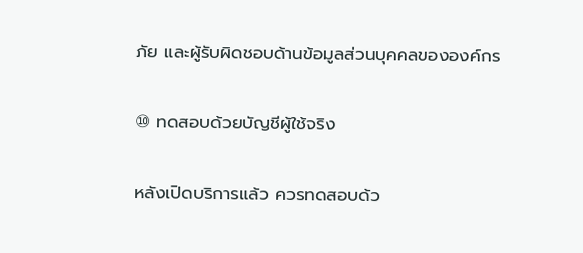ภัย และผู้รับผิดชอบด้านข้อมูลส่วนบุคคลขององค์กร

⑩ ทดสอบด้วยบัญชีผู้ใช้จริง

หลังเปิดบริการแล้ว ควรทดสอบด้ว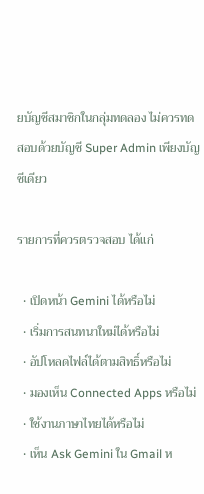ยบัญชีสมาชิกในกลุ่มทดลอง ไม่ควรทดสอบด้วยบัญชี Super Admin เพียงบัญชีเดียว

รายการที่ควรตรวจสอบ ได้แก่

  • เปิดหน้า Gemini ได้หรือไม่
  • เริ่มการสนทนาใหม่ได้หรือไม่
  • อัปโหลดไฟล์ได้ตามสิทธิ์หรือไม่
  • มองเห็น Connected Apps หรือไม่
  • ใช้งานภาษาไทยได้หรือไม่
  • เห็น Ask Gemini ใน Gmail ห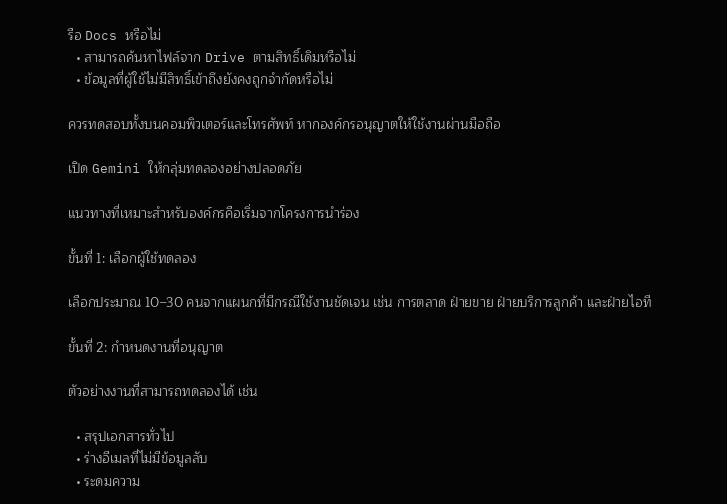รือ Docs หรือไม่
  • สามารถค้นหาไฟล์จาก Drive ตามสิทธิ์เดิมหรือไม่
  • ข้อมูลที่ผู้ใช้ไม่มีสิทธิ์เข้าถึงยังคงถูกจำกัดหรือไม่

ควรทดสอบทั้งบนคอมพิวเตอร์และโทรศัพท์ หากองค์กรอนุญาตให้ใช้งานผ่านมือถือ

เปิด Gemini ให้กลุ่มทดลองอย่างปลอดภัย

แนวทางที่เหมาะสำหรับองค์กรคือเริ่มจากโครงการนำร่อง

ขั้นที่ 1: เลือกผู้ใช้ทดลอง

เลือกประมาณ 10–30 คนจากแผนกที่มีกรณีใช้งานชัดเจน เช่น การตลาด ฝ่ายขาย ฝ่ายบริการลูกค้า และฝ่ายไอที

ขั้นที่ 2: กำหนดงานที่อนุญาต

ตัวอย่างงานที่สามารถทดลองได้ เช่น

  • สรุปเอกสารทั่วไป
  • ร่างอีเมลที่ไม่มีข้อมูลลับ
  • ระดมความ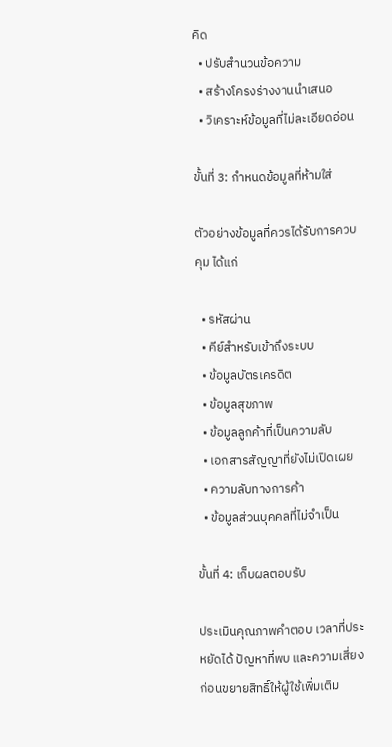คิด
  • ปรับสำนวนข้อความ
  • สร้างโครงร่างงานนำเสนอ
  • วิเคราะห์ข้อมูลที่ไม่ละเอียดอ่อน

ขั้นที่ 3: กำหนดข้อมูลที่ห้ามใส่

ตัวอย่างข้อมูลที่ควรได้รับการควบคุม ได้แก่

  • รหัสผ่าน
  • คีย์สำหรับเข้าถึงระบบ
  • ข้อมูลบัตรเครดิต
  • ข้อมูลสุขภาพ
  • ข้อมูลลูกค้าที่เป็นความลับ
  • เอกสารสัญญาที่ยังไม่เปิดเผย
  • ความลับทางการค้า
  • ข้อมูลส่วนบุคคลที่ไม่จำเป็น

ขั้นที่ 4: เก็บผลตอบรับ

ประเมินคุณภาพคำตอบ เวลาที่ประหยัดได้ ปัญหาที่พบ และความเสี่ยงก่อนขยายสิทธิ์ให้ผู้ใช้เพิ่มเติม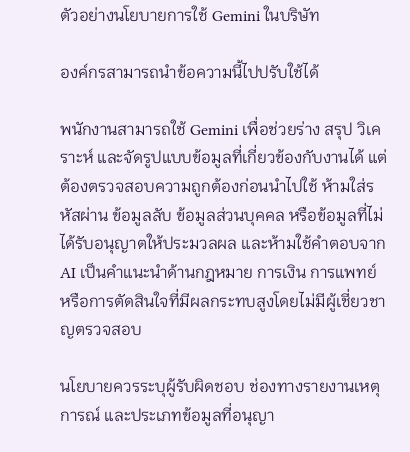ตัวอย่างนโยบายการใช้ Gemini ในบริษัท

องค์กรสามารถนำข้อความนี้ไปปรับใช้ได้

พนักงานสามารถใช้ Gemini เพื่อช่วยร่าง สรุป วิเคราะห์ และจัดรูปแบบข้อมูลที่เกี่ยวข้องกับงานได้ แต่ต้องตรวจสอบความถูกต้องก่อนนำไปใช้ ห้ามใส่รหัสผ่าน ข้อมูลลับ ข้อมูลส่วนบุคคล หรือข้อมูลที่ไม่ได้รับอนุญาตให้ประมวลผล และห้ามใช้คำตอบจาก AI เป็นคำแนะนำด้านกฎหมาย การเงิน การแพทย์ หรือการตัดสินใจที่มีผลกระทบสูงโดยไม่มีผู้เชี่ยวชาญตรวจสอบ

นโยบายควรระบุผู้รับผิดชอบ ช่องทางรายงานเหตุการณ์ และประเภทข้อมูลที่อนุญา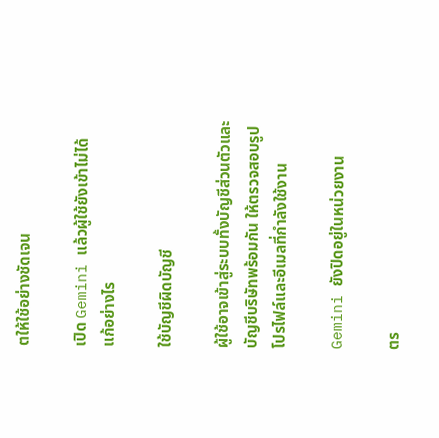ตให้ใช้อย่างชัดเจน

เปิด Gemini แล้วผู้ใช้ยังเข้าไม่ได้ แก้อย่างไร

ใช้บัญชีผิดบัญชี

ผู้ใช้อาจเข้าสู่ระบบทั้งบัญชีส่วนตัวและบัญชีบริษัทพร้อมกัน ให้ตรวจสอบรูปโปรไฟล์และอีเมลที่กำลังใช้งาน

Gemini ยังปิดอยู่ในหน่วยงาน

ตร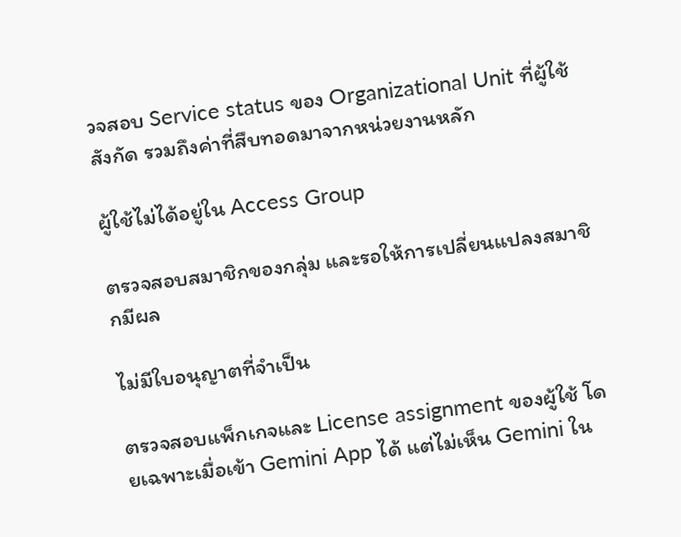วจสอบ Service status ของ Organizational Unit ที่ผู้ใช้สังกัด รวมถึงค่าที่สืบทอดมาจากหน่วยงานหลัก

ผู้ใช้ไม่ได้อยู่ใน Access Group

ตรวจสอบสมาชิกของกลุ่ม และรอให้การเปลี่ยนแปลงสมาชิกมีผล

ไม่มีใบอนุญาตที่จำเป็น

ตรวจสอบแพ็กเกจและ License assignment ของผู้ใช้ โดยเฉพาะเมื่อเข้า Gemini App ได้ แต่ไม่เห็น Gemini ใน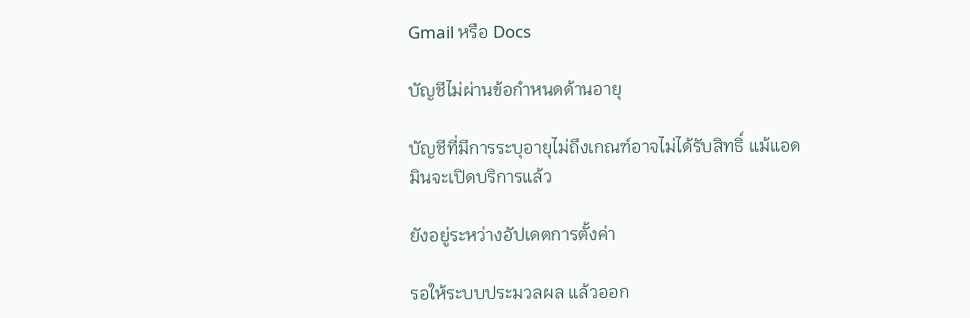Gmail หรือ Docs

บัญชีไม่ผ่านข้อกำหนดด้านอายุ

บัญชีที่มีการระบุอายุไม่ถึงเกณฑ์อาจไม่ได้รับสิทธิ์ แม้แอดมินจะเปิดบริการแล้ว

ยังอยู่ระหว่างอัปเดตการตั้งค่า

รอให้ระบบประมวลผล แล้วออก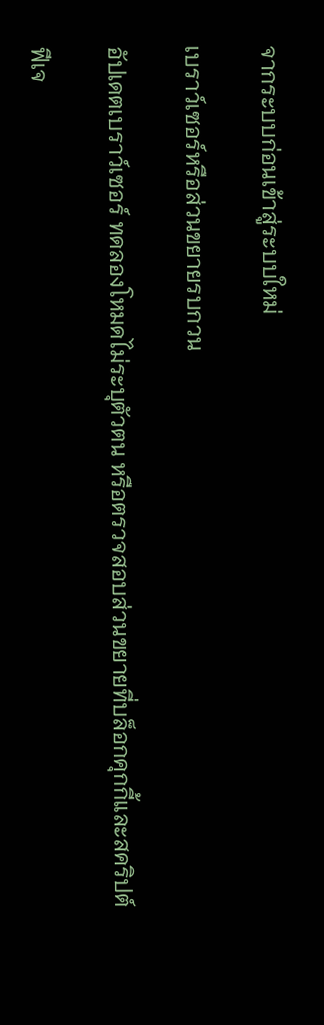จากระบบก่อนเข้าสู่ระบบใหม่

เบราว์เซอร์หรือส่วนขยายรบกวน

อัปเดตเบราว์เซอร์ ทดลองโหมดไม่ระบุตัวตน หรือตรวจสอบส่วนขยายที่บล็อกคุกกี้และสคริปต์

ฟีเจ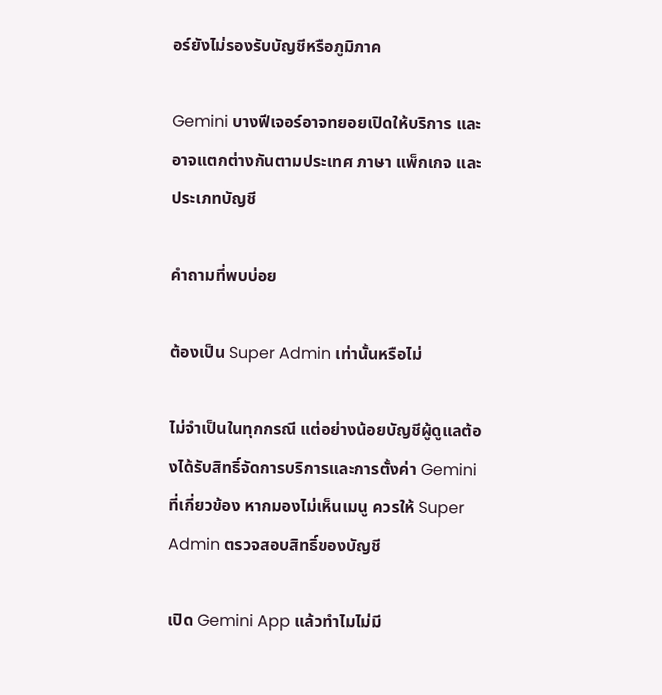อร์ยังไม่รองรับบัญชีหรือภูมิภาค

Gemini บางฟีเจอร์อาจทยอยเปิดให้บริการ และอาจแตกต่างกันตามประเทศ ภาษา แพ็กเกจ และประเภทบัญชี

คำถามที่พบบ่อย

ต้องเป็น Super Admin เท่านั้นหรือไม่

ไม่จำเป็นในทุกกรณี แต่อย่างน้อยบัญชีผู้ดูแลต้องได้รับสิทธิ์จัดการบริการและการตั้งค่า Gemini ที่เกี่ยวข้อง หากมองไม่เห็นเมนู ควรให้ Super Admin ตรวจสอบสิทธิ์ของบัญชี

เปิด Gemini App แล้วทำไมไม่มี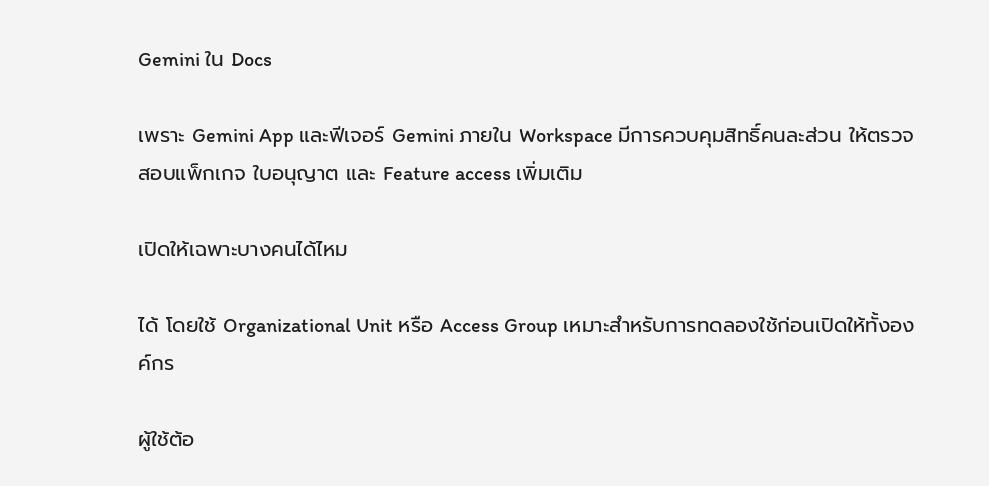Gemini ใน Docs

เพราะ Gemini App และฟีเจอร์ Gemini ภายใน Workspace มีการควบคุมสิทธิ์คนละส่วน ให้ตรวจสอบแพ็กเกจ ใบอนุญาต และ Feature access เพิ่มเติม

เปิดให้เฉพาะบางคนได้ไหม

ได้ โดยใช้ Organizational Unit หรือ Access Group เหมาะสำหรับการทดลองใช้ก่อนเปิดให้ทั้งองค์กร

ผู้ใช้ต้อ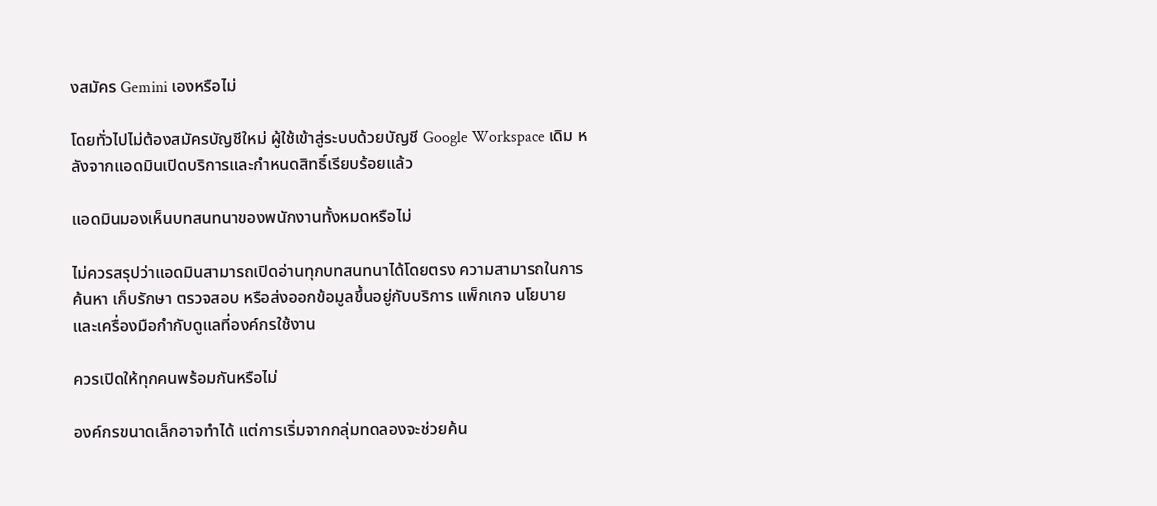งสมัคร Gemini เองหรือไม่

โดยทั่วไปไม่ต้องสมัครบัญชีใหม่ ผู้ใช้เข้าสู่ระบบด้วยบัญชี Google Workspace เดิม หลังจากแอดมินเปิดบริการและกำหนดสิทธิ์เรียบร้อยแล้ว

แอดมินมองเห็นบทสนทนาของพนักงานทั้งหมดหรือไม่

ไม่ควรสรุปว่าแอดมินสามารถเปิดอ่านทุกบทสนทนาได้โดยตรง ความสามารถในการค้นหา เก็บรักษา ตรวจสอบ หรือส่งออกข้อมูลขึ้นอยู่กับบริการ แพ็กเกจ นโยบาย และเครื่องมือกำกับดูแลที่องค์กรใช้งาน

ควรเปิดให้ทุกคนพร้อมกันหรือไม่

องค์กรขนาดเล็กอาจทำได้ แต่การเริ่มจากกลุ่มทดลองจะช่วยค้น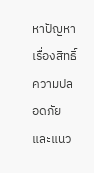หาปัญหาเรื่องสิทธิ์ ความปลอดภัย และแนว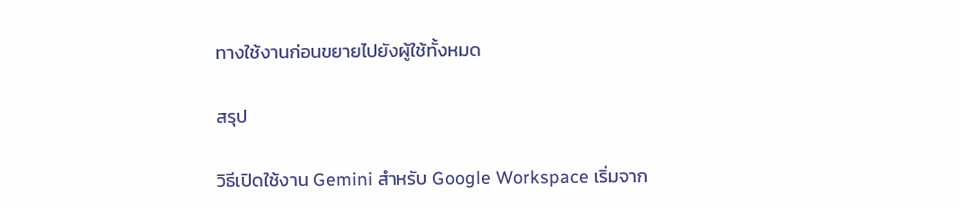ทางใช้งานก่อนขยายไปยังผู้ใช้ทั้งหมด

สรุป

วิธีเปิดใช้งาน Gemini สำหรับ Google Workspace เริ่มจาก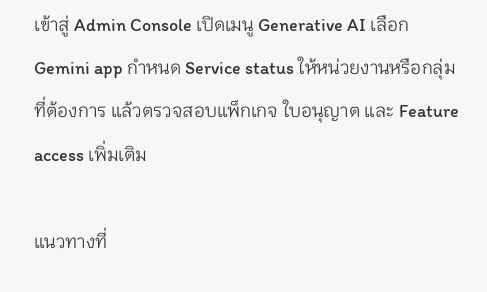เข้าสู่ Admin Console เปิดเมนู Generative AI เลือก Gemini app กำหนด Service status ให้หน่วยงานหรือกลุ่มที่ต้องการ แล้วตรวจสอบแพ็กเกจ ใบอนุญาต และ Feature access เพิ่มเติม

แนวทางที่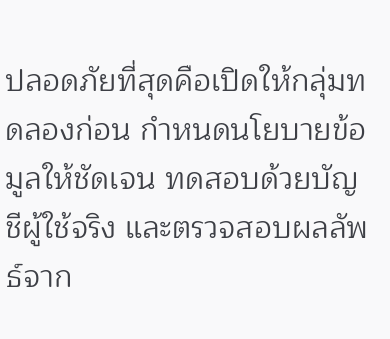ปลอดภัยที่สุดคือเปิดให้กลุ่มทดลองก่อน กำหนดนโยบายข้อมูลให้ชัดเจน ทดสอบด้วยบัญชีผู้ใช้จริง และตรวจสอบผลลัพธ์จาก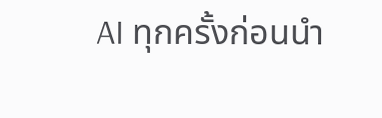AI ทุกครั้งก่อนนำ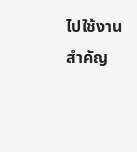ไปใช้งานสำคัญ